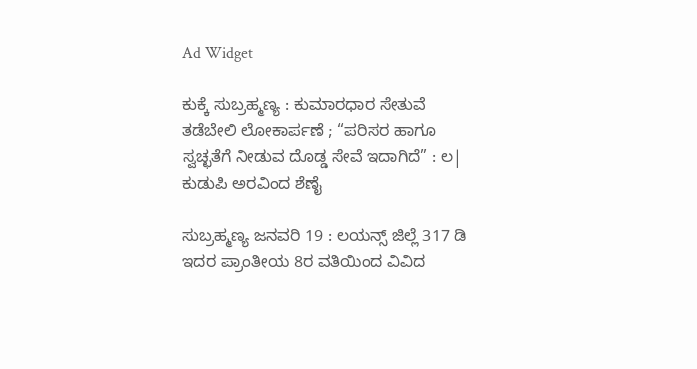Ad Widget

ಕುಕ್ಕೆ ಸುಬ್ರಹ್ಮಣ್ಯ : ಕುಮಾರಧಾರ ಸೇತುವೆ ತಡೆಬೇಲಿ ಲೋಕಾರ್ಪಣೆ ; “ಪರಿಸರ ಹಾಗೂ ಸ್ವಚ್ಛತೆಗೆ ನೀಡುವ ದೊಡ್ಡ ಸೇವೆ ಇದಾಗಿದೆ” : ಲ| ಕುಡುಪಿ ಅರವಿಂದ ಶೆಣೈ

ಸುಬ್ರಹ್ಮಣ್ಯ ಜನವರಿ 19 : ಲಯನ್ಸ್ ಜಿಲ್ಲೆ 317 ಡಿ ಇದರ ಪ್ರಾಂತೀಯ 8ರ ವತಿಯಿಂದ ವಿವಿದ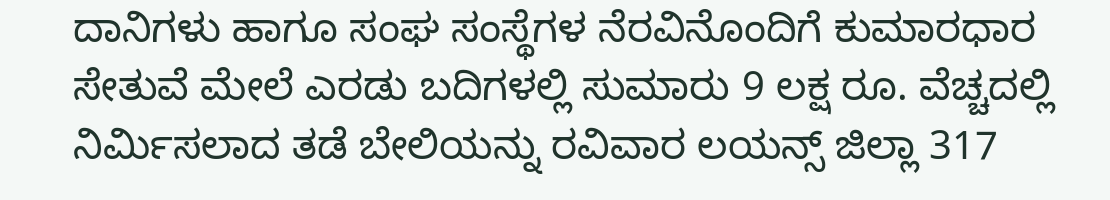ದಾನಿಗಳು ಹಾಗೂ ಸಂಘ ಸಂಸ್ಥೆಗಳ ನೆರವಿನೊಂದಿಗೆ ಕುಮಾರಧಾರ ಸೇತುವೆ ಮೇಲೆ ಎರಡು ಬದಿಗಳಲ್ಲಿ ಸುಮಾರು 9 ಲಕ್ಷ ರೂ. ವೆಚ್ಚದಲ್ಲಿ  ನಿರ್ಮಿಸಲಾದ ತಡೆ ಬೇಲಿಯನ್ನು ರವಿವಾರ ಲಯನ್ಸ್ ಜಿಲ್ಲಾ 317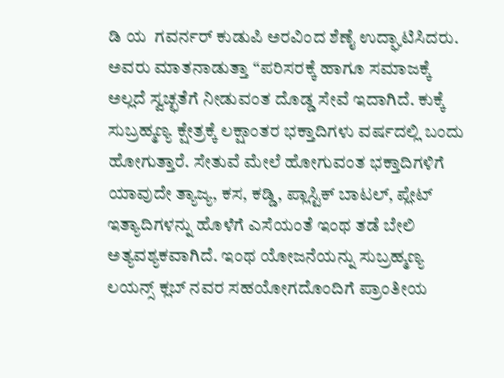ಡಿ ಯ  ಗವರ್ನರ್ ಕುಡುಪಿ ಅರವಿಂದ ಶೆಣೈ ಉದ್ಘಾಟಿಸಿದರು.
ಅವರು ಮಾತನಾಡುತ್ತಾ “ಪರಿಸರಕ್ಕೆ ಹಾಗೂ ಸಮಾಜಕ್ಕೆ ಅಲ್ಲದೆ ಸ್ವಚ್ಛತೆಗೆ ನೀಡುವಂತ ದೊಡ್ಡ ಸೇವೆ ಇದಾಗಿದೆ. ಕುಕ್ಕೆ ಸುಬ್ರಹ್ಮಣ್ಯ ಕ್ಷೇತ್ರಕ್ಕೆ ಲಕ್ಷಾಂತರ ಭಕ್ತಾದಿಗಳು ವರ್ಷದಲ್ಲಿ ಬಂದು ಹೋಗುತ್ತಾರೆ. ಸೇತುವೆ ಮೇಲೆ ಹೋಗುವಂತ ಭಕ್ತಾದಿಗಳಿಗೆ ಯಾವುದೇ ತ್ಯಾಜ್ಯ, ಕಸ, ಕಡ್ಡಿ, ಪ್ಲಾಸ್ಟಿಕ್ ಬಾಟಲ್, ಪ್ಲೇಟ್ ಇತ್ಯಾದಿಗಳನ್ನು ಹೊಳೆಗೆ ಎಸೆಯಂತೆ ಇಂಥ ತಡೆ ಬೇಲಿ ಅತ್ಯವಶ್ಯಕವಾಗಿದೆ. ಇಂಥ ಯೋಜನೆಯನ್ನು ಸುಬ್ರಹ್ಮಣ್ಯ ಲಯನ್ಸ್ ಕ್ಲಬ್ ನವರ ಸಹಯೋಗದೊಂದಿಗೆ ಪ್ರಾಂತೀಯ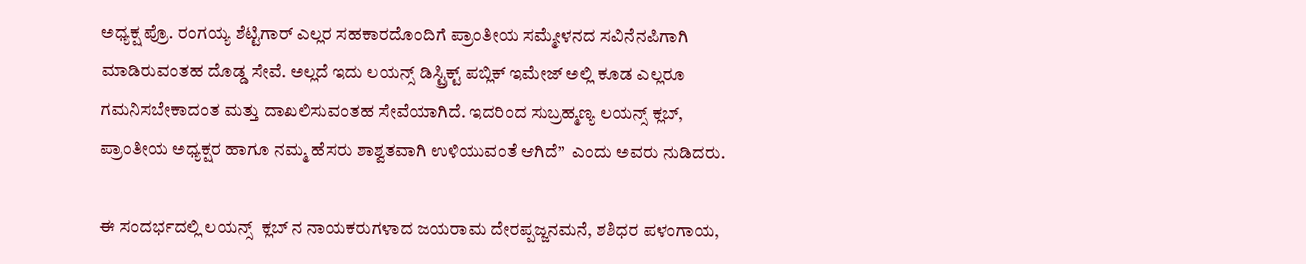ಅಧ್ಯಕ್ಷ ಪ್ರೊ. ರಂಗಯ್ಯ ಶೆಟ್ಟಿಗಾರ್ ಎಲ್ಲರ ಸಹಕಾರದೊಂದಿಗೆ ಪ್ರಾಂತೀಯ ಸಮ್ಮೇಳನದ ಸವಿನೆನಪಿಗಾಗಿ ಮಾಡಿರುವಂತಹ ದೊಡ್ಡ ಸೇವೆ. ಅಲ್ಲದೆ ಇದು ಲಯನ್ಸ್ ಡಿಸ್ಟ್ರಿಕ್ಟ್ ಪಬ್ಲಿಕ್ ಇಮೇಜ್ ಅಲ್ಲಿ ಕೂಡ ಎಲ್ಲರೂ ಗಮನಿಸಬೇಕಾದಂತ ಮತ್ತು ದಾಖಲಿಸುವಂತಹ ಸೇವೆಯಾಗಿದೆ. ಇದರಿಂದ ಸುಬ್ರಹ್ಮಣ್ಯ ಲಯನ್ಸ್ ಕ್ಲಬ್, ಪ್ರಾಂತೀಯ ಅಧ್ಯಕ್ಷರ ಹಾಗೂ ನಮ್ಮ ಹೆಸರು ಶಾಶ್ವತವಾಗಿ ಉಳಿಯುವಂತೆ ಆಗಿದೆ”  ಎಂದು ಅವರು ನುಡಿದರು.

ಈ ಸಂದರ್ಭದಲ್ಲಿ ಲಯನ್ಸ್  ಕ್ಲಬ್ ನ ನಾಯಕರುಗಳಾದ ಜಯರಾಮ ದೇರಪ್ಪಜ್ಜನಮನೆ, ಶಶಿಧರ ಪಳಂಗಾಯ,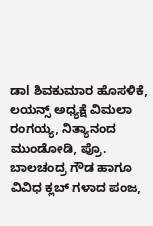ಡಾl ಶಿವಕುಮಾರ ಹೊಸಳಿಕೆ, ಲಯನ್ಸ್ ಅಧ್ಯಕ್ಷೆ ವಿಮಲಾ ರಂಗಯ್ಯ, ನಿತ್ಯಾನಂದ ಮುಂಡೋಡಿ, ಪ್ರೊ. ಬಾಲಚಂದ್ರ ಗೌಡ ಹಾಗೂ ವಿವಿಧ ಕ್ಲಬ್ ಗಳಾದ ಪಂಜ,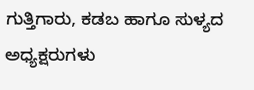ಗುತ್ತಿಗಾರು, ಕಡಬ ಹಾಗೂ ಸುಳ್ಯದ ಅಧ್ಯಕ್ಷರುಗಳು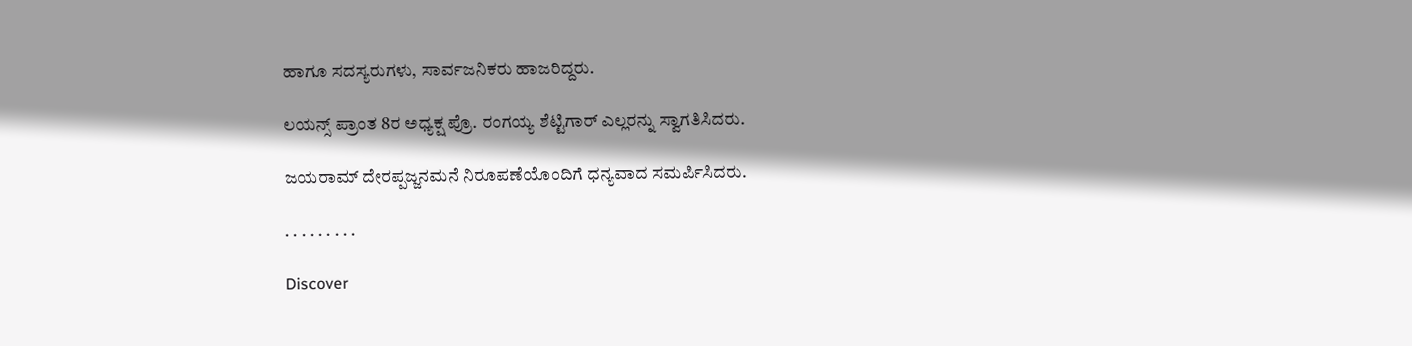ಹಾಗೂ ಸದಸ್ಯರುಗಳು, ಸಾರ್ವಜನಿಕರು ಹಾಜರಿದ್ದರು.

ಲಯನ್ಸ್ ಪ್ರಾಂತ 8ರ ಅಧ್ಯಕ್ಷ ಪ್ರೊ. ರಂಗಯ್ಯ ಶೆಟ್ಟಿಗಾರ್ ಎಲ್ಲರನ್ನು ಸ್ವಾಗತಿಸಿದರು.

ಜಯರಾಮ್ ದೇರಪ್ಪಜ್ಜನಮನೆ ನಿರೂಪಣೆಯೊಂದಿಗೆ ಧನ್ಯವಾದ ಸಮರ್ಪಿಸಿದರು.

. . . . . . . . .

Discover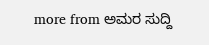more from ಅಮರ ಸುದ್ದಿ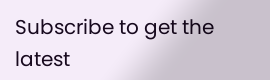Subscribe to get the latest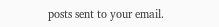posts sent to your email.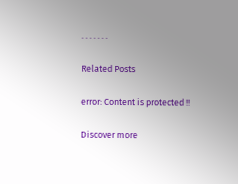. . . . . . .

Related Posts

error: Content is protected !!

Discover more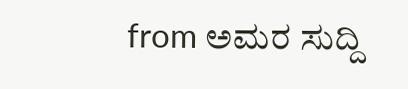from ಅಮರ ಸುದ್ದಿ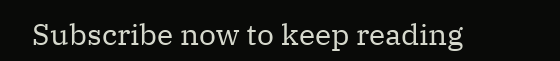Subscribe now to keep reading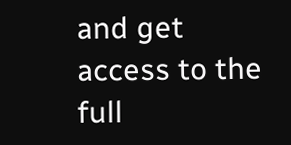and get access to the full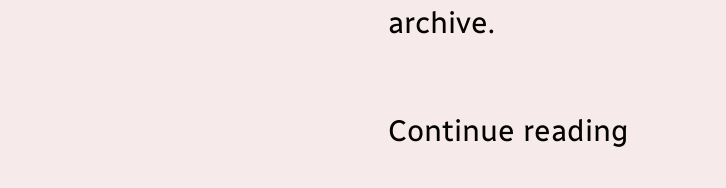archive.

Continue reading